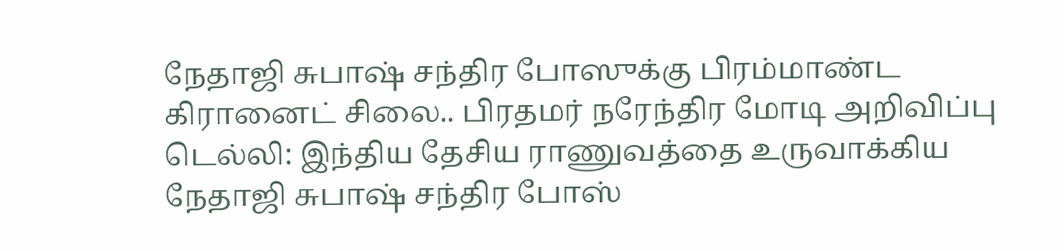நேதாஜி சுபாஷ் சந்திர போஸுக்கு பிரம்மாண்ட கிரானைட் சிலை.. பிரதமர் நரேந்திர மோடி அறிவிப்பு
டெல்லி: இந்திய தேசிய ராணுவத்தை உருவாக்கிய நேதாஜி சுபாஷ் சந்திர போஸ்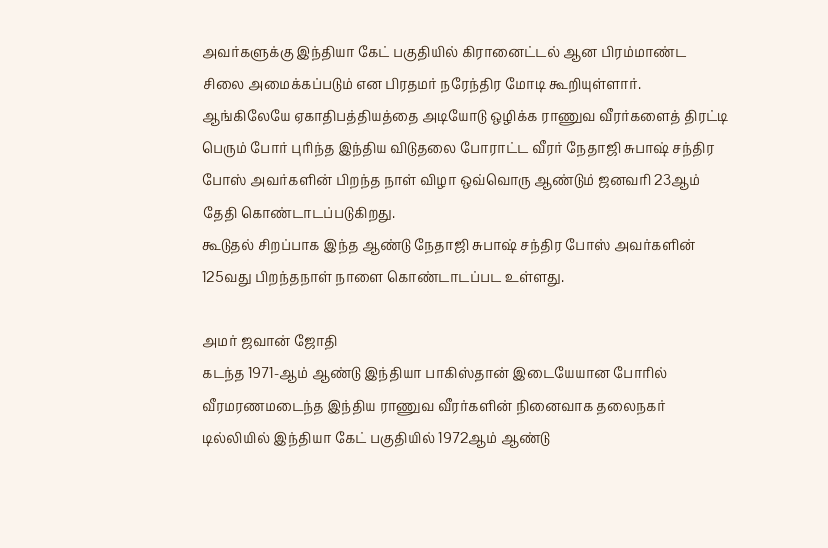அவர்களுக்கு இந்தியா கேட் பகுதியில் கிரானைட்டல் ஆன பிரம்மாண்ட சிலை அமைக்கப்படும் என பிரதமர் நரேந்திர மோடி கூறியுள்ளார்.
ஆங்கிலேயே ஏகாதிபத்தியத்தை அடியோடு ஒழிக்க ராணுவ வீரர்களைத் திரட்டி பெரும் போர் புரிந்த இந்திய விடுதலை போராட்ட வீரர் நேதாஜி சுபாஷ் சந்திர போஸ் அவர்களின் பிறந்த நாள் விழா ஒவ்வொரு ஆண்டும் ஜனவரி 23ஆம் தேதி கொண்டாடப்படுகிறது.
கூடுதல் சிறப்பாக இந்த ஆண்டு நேதாஜி சுபாஷ் சந்திர போஸ் அவர்களின் 125வது பிறந்தநாள் நாளை கொண்டாடப்பட உள்ளது.

அமர் ஜவான் ஜோதி
கடந்த 1971-ஆம் ஆண்டு இந்தியா பாகிஸ்தான் இடையேயான போரில் வீரமரணமடைந்த இந்திய ராணுவ வீரர்களின் நினைவாக தலைநகர் டில்லியில் இந்தியா கேட் பகுதியில் 1972ஆம் ஆண்டு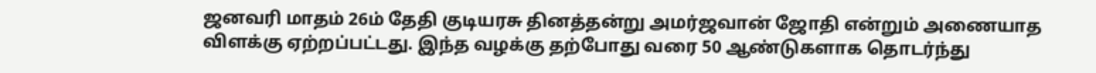ஜனவரி மாதம் 26ம் தேதி குடியரசு தினத்தன்று அமர்ஜவான் ஜோதி என்றும் அணையாத விளக்கு ஏற்றப்பட்டது. இந்த வழக்கு தற்போது வரை 50 ஆண்டுகளாக தொடர்ந்து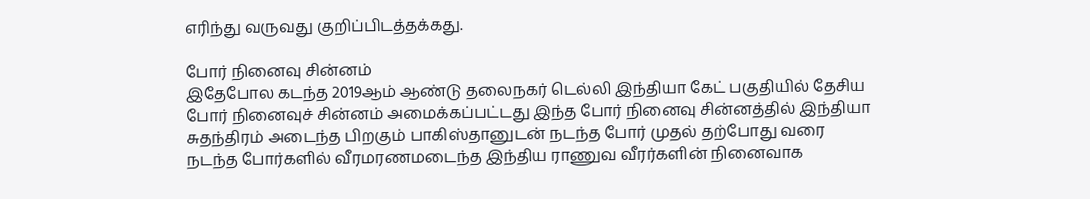எரிந்து வருவது குறிப்பிடத்தக்கது.

போர் நினைவு சின்னம்
இதேபோல கடந்த 2019ஆம் ஆண்டு தலைநகர் டெல்லி இந்தியா கேட் பகுதியில் தேசிய போர் நினைவுச் சின்னம் அமைக்கப்பட்டது இந்த போர் நினைவு சின்னத்தில் இந்தியா சுதந்திரம் அடைந்த பிறகும் பாகிஸ்தானுடன் நடந்த போர் முதல் தற்போது வரை நடந்த போர்களில் வீரமரணமடைந்த இந்திய ராணுவ வீரர்களின் நினைவாக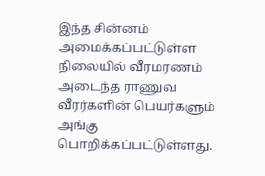இந்த சின்னம் அமைக்கப்பட்டுள்ள நிலையில் வீரமரணம் அடைந்த ராணுவ வீரர்களின் பெயர்களும் அங்கு பொறிக்கப்பட்டுள்ளது.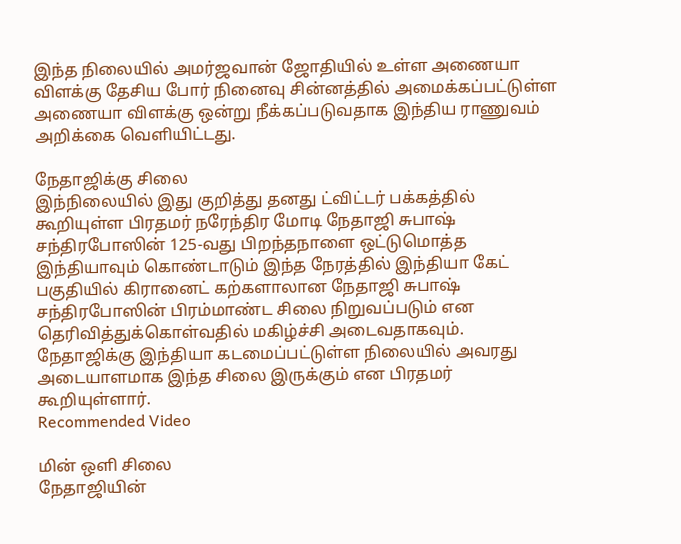இந்த நிலையில் அமர்ஜவான் ஜோதியில் உள்ள அணையா விளக்கு தேசிய போர் நினைவு சின்னத்தில் அமைக்கப்பட்டுள்ள அணையா விளக்கு ஒன்று நீக்கப்படுவதாக இந்திய ராணுவம் அறிக்கை வெளியிட்டது.

நேதாஜிக்கு சிலை
இந்நிலையில் இது குறித்து தனது ட்விட்டர் பக்கத்தில் கூறியுள்ள பிரதமர் நரேந்திர மோடி நேதாஜி சுபாஷ் சந்திரபோஸின் 125-வது பிறந்தநாளை ஒட்டுமொத்த இந்தியாவும் கொண்டாடும் இந்த நேரத்தில் இந்தியா கேட் பகுதியில் கிரானைட் கற்களாலான நேதாஜி சுபாஷ் சந்திரபோஸின் பிரம்மாண்ட சிலை நிறுவப்படும் என தெரிவித்துக்கொள்வதில் மகிழ்ச்சி அடைவதாகவும். நேதாஜிக்கு இந்தியா கடமைப்பட்டுள்ள நிலையில் அவரது அடையாளமாக இந்த சிலை இருக்கும் என பிரதமர் கூறியுள்ளார்.
Recommended Video

மின் ஒளி சிலை
நேதாஜியின்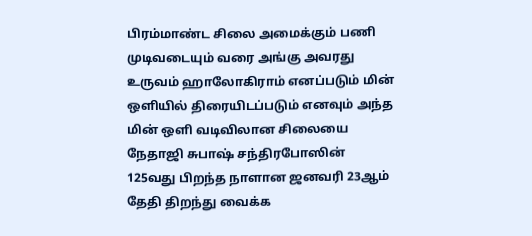பிரம்மாண்ட சிலை அமைக்கும் பணி முடிவடையும் வரை அங்கு அவரது உருவம் ஹாலோகிராம் எனப்படும் மின் ஒளியில் திரையிடப்படும் எனவும் அந்த மின் ஒளி வடிவிலான சிலையை நேதாஜி சுபாஷ் சந்திரபோஸின் 125வது பிறந்த நாளான ஜனவரி 23ஆம் தேதி திறந்து வைக்க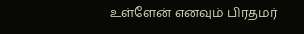உள்ளேன் எனவும் பிரதமர்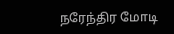நரேந்திர மோடி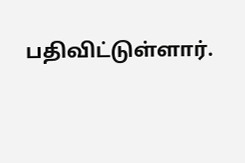பதிவிட்டுள்ளார்.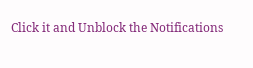Click it and Unblock the Notifications